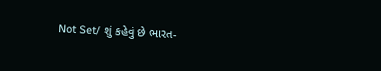Not Set/ શું કહેવું છે ભારત-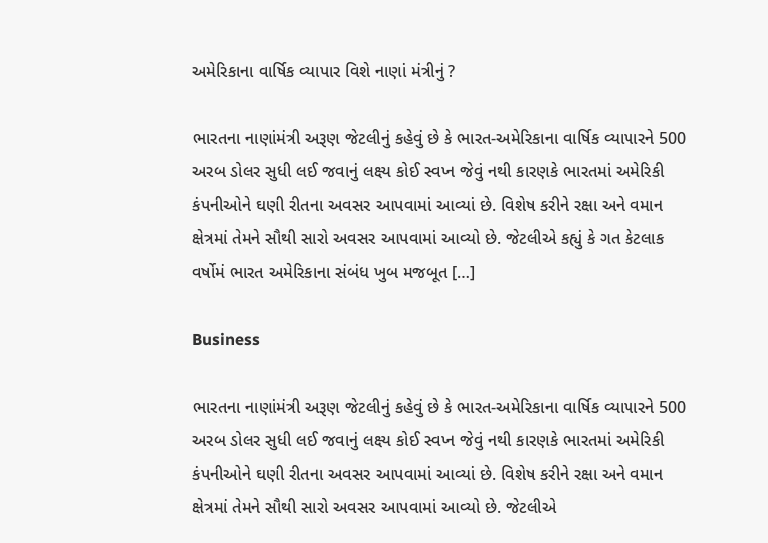અમેરિકાના વાર્ષિક વ્યાપાર વિશે નાણાં મંત્રીનું ?

ભારતના નાણાંમંત્રી અરૂણ જેટલીનું કહેવું છે કે ભારત-અમેરિકાના વાર્ષિક વ્યાપારને 500 અરબ ડોલર સુધી લઈ જવાનું લક્ષ્ય કોઈ સ્વપ્ન જેવું નથી કારણકે ભારતમાં અમેરિકી કંપનીઓને ઘણી રીતના અવસર આપવામાં આવ્યાં છે. વિશેષ કરીને રક્ષા અને વમાન ક્ષેત્રમાં તેમને સૌથી સારો અવસર આપવામાં આવ્યો છે. જેટલીએ કહ્યું કે ગત કેટલાક વર્ષોમં ભારત અમેરિકાના સંબંધ ખુબ મજબૂત […]

Business

ભારતના નાણાંમંત્રી અરૂણ જેટલીનું કહેવું છે કે ભારત-અમેરિકાના વાર્ષિક વ્યાપારને 500 અરબ ડોલર સુધી લઈ જવાનું લક્ષ્ય કોઈ સ્વપ્ન જેવું નથી કારણકે ભારતમાં અમેરિકી કંપનીઓને ઘણી રીતના અવસર આપવામાં આવ્યાં છે. વિશેષ કરીને રક્ષા અને વમાન ક્ષેત્રમાં તેમને સૌથી સારો અવસર આપવામાં આવ્યો છે. જેટલીએ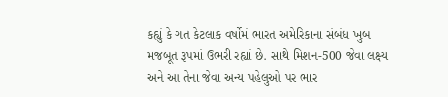કહ્યું કે ગત કેટલાક વર્ષોમં ભારત અમેરિકાના સંબંધ ખુબ મજબૂત રૂપમાં ઉભરી રહ્યાં છે. સાથે મિશન-500 જેવા લક્ષ્ય અને આ તેના જેવા અન્ય પહેલુઓ પર ભાર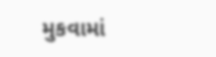મુકવામાં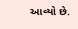આવ્યો છે.